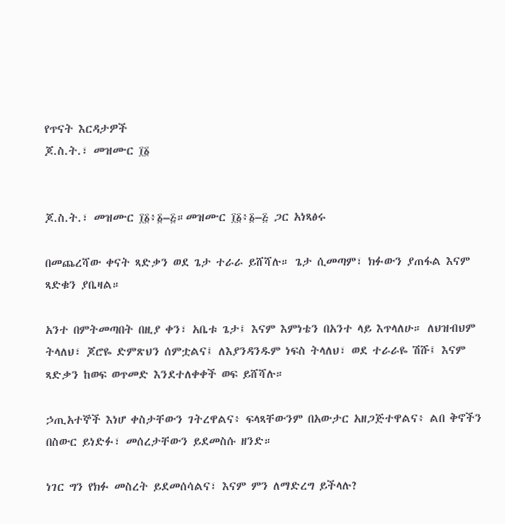የጥናት እርዳታዎች
ጆ.ስ.ት.፣ መዝሙር ፲፩


ጆ.ስ.ት.፣ መዝሙር ፲፩፥፩–፭።መዝሙር ፲፩፥፩–፭ ጋር አነጻፅሩ

በመጨረሻው ቀናት ጻድቃን ወደ ጌታ ተራራ ይሸሻሉ። ጌታ ሲመጣም፣ ክፉውን ያጠፋል እናም ጻድቁን ያቤዛል።

አንተ በምትመጣበት በዚያ ቀን፣ አቤቱ ጌታ፤ እናም እምነቴን በአንተ ላይ እጥላለሁ። ለህዝብህም ትላለህ፣ ጆሮዬ ድምጽህን ሰምቷልና፤ ለእያንዳንዱም ነፍስ ትላለህ፣ ወደ ተራራዬ ሽሹ፤ እናም ጻድቃን ከወፍ ወጥመድ እንደተለቀቀች ወፍ ይሸሻሉ።

ኃጢአተኞች እነሆ ቀስታቸውን ገትረዋልና፥ ፍላጻቸውንም በአውታር አዘጋጅተዋልና፥ ልበ ቅኖችን በስውር ይነድፉ፣ መሰረታቸውን ይደመስሱ ዘንድ።

ነገር ግን የክፉ መስረት ይደመሰሳልና፣ እናም ምን ለማድረግ ይችላሉ?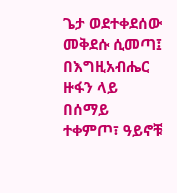ጌታ ወደተቀደሰው መቅደሱ ሲመጣ፤ በእግዚአብሔር ዙፋን ላይ በሰማይ ተቀምጦ፣ ዓይኖቹ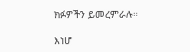ክፉዎችን ይመረምራሉ።

እነሆ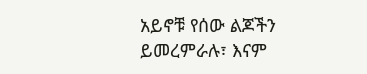አይኖቹ የሰው ልጆችን ይመረምራሉ፣ እናም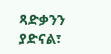ጻድቃንን ያድናል፣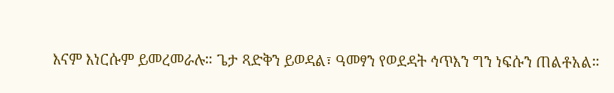እናም እነርሱም ይመረመራሉ። ጌታ ጻድቅን ይወዳል፣ ዓመፃን የወደዳት ኅጥእን ግን ነፍሱን ጠልቶአል።